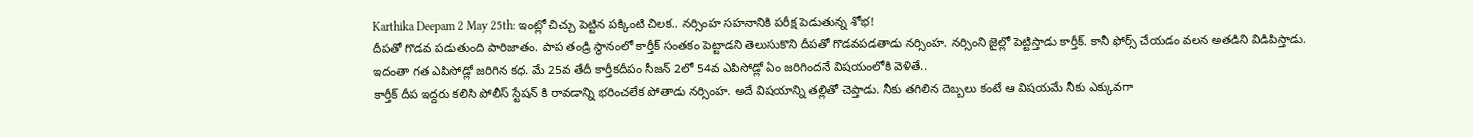Karthika Deepam 2 May 25th: ఇంట్లో చిచ్చు పెట్టిన పక్కింటి చిలక.. నర్సింహ సహనానికి పరీక్ష పెడుతున్న శోభ!
దీపతో గొడవ పడుతుంది పారిజాతం. పాప తండ్రి స్థానంలో కార్తీక్ సంతకం పెట్టాడని తెలుసుకొని దీపతో గొడవపడతాడు నర్సింహ. నర్సింని జైల్లో పెట్టిస్తాడు కార్తీక్. కానీ ఫోర్స్ చేయడం వలన అతడిని విడిపిస్తాడు. ఇదంతా గత ఎపిసోడ్లో జరిగిన కధ. మే 25వ తేదీ కార్తీకదీపం సీజన్ 2లో 54వ ఎపిసోడ్లో ఏం జరిగిందనే విషయంలోకి వెళితే..
కార్తీక్ దీప ఇద్దరు కలిసి పోలీస్ స్టేషన్ కి రావడాన్ని భరించలేక పోతాడు నర్సింహ. అదే విషయాన్ని తల్లితో చెప్తాడు. నీకు తగిలిన దెబ్బలు కంటే ఆ విషయమే నీకు ఎక్కువగా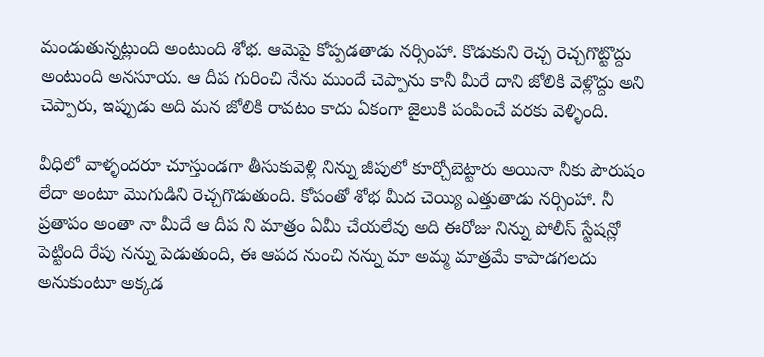మండుతున్నట్లుంది అంటుంది శోభ. ఆమెపై కోప్పడతాడు నర్సింహా. కొడుకుని రెచ్చ రెచ్చగొట్టొద్దు అంటుంది అనసూయ. ఆ దీప గురించి నేను ముందే చెప్పాను కానీ మీరే దాని జోలికి వెళ్లొద్దు అని చెప్పారు, ఇప్పుడు అది మన జోలికి రావటం కాదు ఏకంగా జైలుకి పంపించే వరకు వెళ్ళింది.

వీధిలో వాళ్ళందరూ చూస్తుండగా తీసుకువెళ్లి నిన్ను జీపులో కూర్చోబెట్టారు అయినా నీకు పౌరుషం లేదా అంటూ మొగుడిని రెచ్చగొడుతుంది. కోపంతో శోభ మీద చెయ్యి ఎత్తుతాడు నర్సింహా. నీ ప్రతాపం అంతా నా మీదే ఆ దీప ని మాత్రం ఏమీ చేయలేవు అది ఈరోజు నిన్ను పోలీస్ స్టేషన్లో పెట్టింది రేపు నన్ను పెడుతుంది, ఈ ఆపద నుంచి నన్ను మా అమ్మ మాత్రమే కాపాడగలదు అనుకుంటూ అక్కడ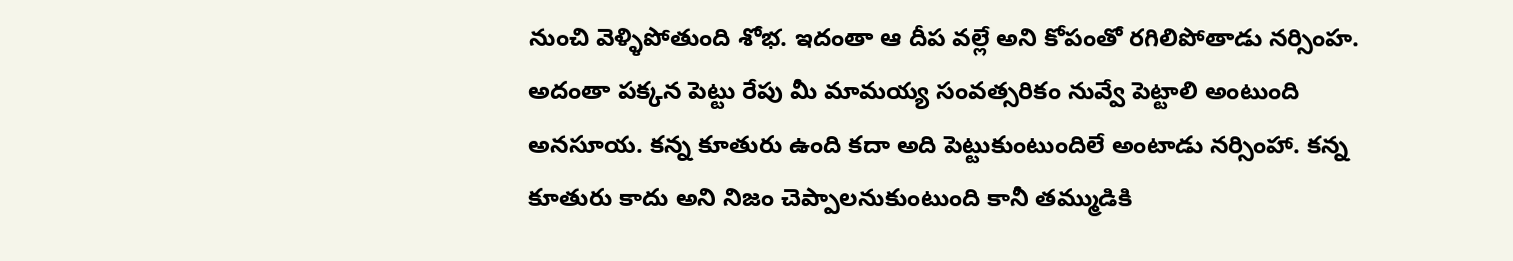నుంచి వెళ్ళిపోతుంది శోభ. ఇదంతా ఆ దీప వల్లే అని కోపంతో రగిలిపోతాడు నర్సింహ.
అదంతా పక్కన పెట్టు రేపు మీ మామయ్య సంవత్సరికం నువ్వే పెట్టాలి అంటుంది అనసూయ. కన్న కూతురు ఉంది కదా అది పెట్టుకుంటుందిలే అంటాడు నర్సింహా. కన్న కూతురు కాదు అని నిజం చెప్పాలనుకుంటుంది కానీ తమ్ముడికి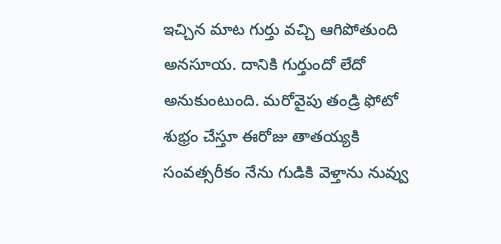ఇచ్చిన మాట గుర్తు వచ్చి ఆగిపోతుంది అనసూయ. దానికి గుర్తుందో లేదో అనుకుంటుంది. మరోవైపు తండ్రి ఫోటో శుభ్రం చేస్తూ ఈరోజు తాతయ్యకి సంవత్సరీకం నేను గుడికి వెళ్తాను నువ్వు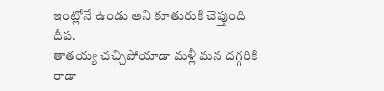ఇంట్లోనే ఉండు అని కూతురుకి చెప్తుంది దీప.
తాతయ్య చచ్చిపోయాడా మళ్లీ మన దగ్గరికి రాడా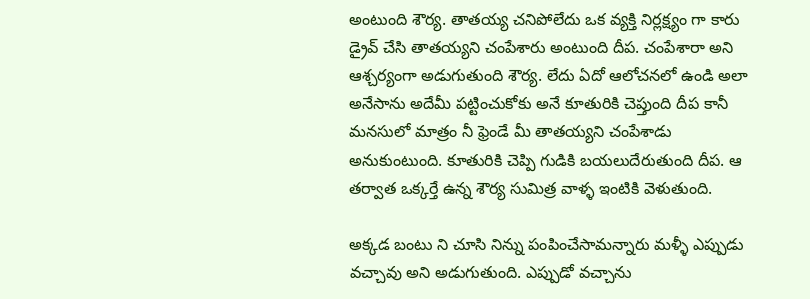అంటుంది శౌర్య. తాతయ్య చనిపోలేదు ఒక వ్యక్తి నిర్లక్ష్యం గా కారు డ్రైవ్ చేసి తాతయ్యని చంపేశారు అంటుంది దీప. చంపేశారా అని ఆశ్చర్యంగా అడుగుతుంది శౌర్య. లేదు ఏదో ఆలోచనలో ఉండి అలా అనేసాను అదేమీ పట్టించుకోకు అనే కూతురికి చెప్తుంది దీప కానీ మనసులో మాత్రం నీ ఫ్రెండే మీ తాతయ్యని చంపేశాడు అనుకుంటుంది. కూతురికి చెప్పి గుడికి బయలుదేరుతుంది దీప. ఆ తర్వాత ఒక్కర్తే ఉన్న శౌర్య సుమిత్ర వాళ్ళ ఇంటికి వెళుతుంది.

అక్కడ బంటు ని చూసి నిన్ను పంపించేసామన్నారు మళ్ళీ ఎప్పుడు వచ్చావు అని అడుగుతుంది. ఎప్పుడో వచ్చాను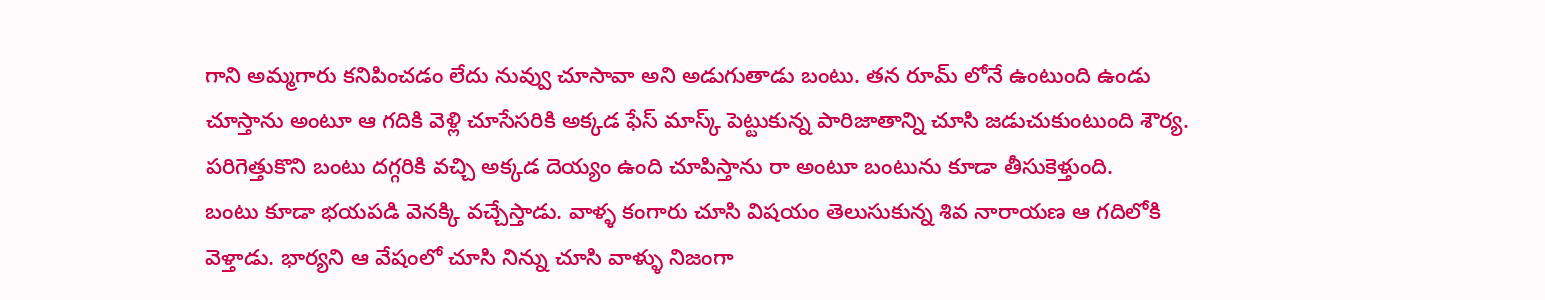గాని అమ్మగారు కనిపించడం లేదు నువ్వు చూసావా అని అడుగుతాడు బంటు. తన రూమ్ లోనే ఉంటుంది ఉండు చూస్తాను అంటూ ఆ గదికి వెళ్లి చూసేసరికి అక్కడ ఫేస్ మాస్క్ పెట్టుకున్న పారిజాతాన్ని చూసి జడుచుకుంటుంది శౌర్య. పరిగెత్తుకొని బంటు దగ్గరికి వచ్చి అక్కడ దెయ్యం ఉంది చూపిస్తాను రా అంటూ బంటును కూడా తీసుకెళ్తుంది.
బంటు కూడా భయపడి వెనక్కి వచ్చేస్తాడు. వాళ్ళ కంగారు చూసి విషయం తెలుసుకున్న శివ నారాయణ ఆ గదిలోకి వెళ్తాడు. భార్యని ఆ వేషంలో చూసి నిన్ను చూసి వాళ్ళు నిజంగా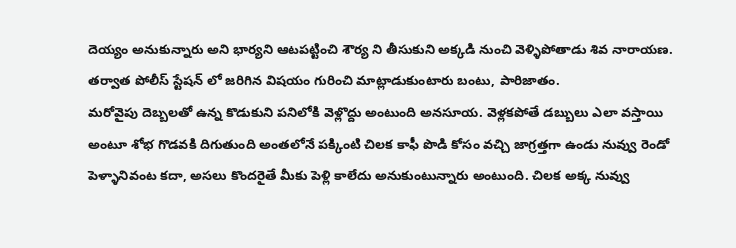దెయ్యం అనుకున్నారు అని భార్యని ఆటపట్టించి శౌర్య ని తీసుకుని అక్కడి నుంచి వెళ్ళిపోతాడు శివ నారాయణ. తర్వాత పోలీస్ స్టేషన్ లో జరిగిన విషయం గురించి మాట్లాడుకుంటారు బంటు, పారిజాతం.
మరోవైపు దెబ్బలతో ఉన్న కొడుకుని పనిలోకి వెళ్లొద్దు అంటుంది అనసూయ. వెళ్లకపోతే డబ్బులు ఎలా వస్తాయి అంటూ శోభ గొడవకి దిగుతుంది అంతలోనే పక్కింటి చిలక కాఫీ పొడి కోసం వచ్చి జాగ్రత్తగా ఉండు నువ్వు రెండో పెళ్ళానివంట కదా, అసలు కొందరైతే మీకు పెళ్లి కాలేదు అనుకుంటున్నారు అంటుంది. చిలక అక్క నువ్వు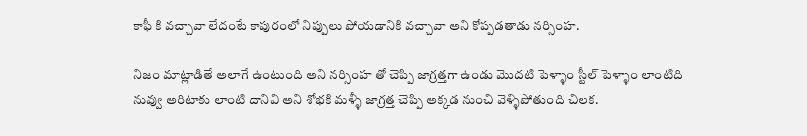కాఫీ కి వచ్చావా లేదంటే కాపురంలో నిప్పులు పోయడానికి వచ్చావా అని కోప్పడతాడు నర్సింహ.

నిజం మాట్లాడితే అలాగే ఉంటుంది అని నర్సింహ తో చెప్పి జాగ్రత్తగా ఉండు మొదటి పెళ్ళాం స్టీల్ పెళ్ళాం లాంటిది నువ్వు అరిటాకు లాంటి దానివి అని శోభకి మళ్ళీ జాగ్రత్త చెప్పి అక్కడ నుంచి వెళ్ళిపోతుంది చిలక.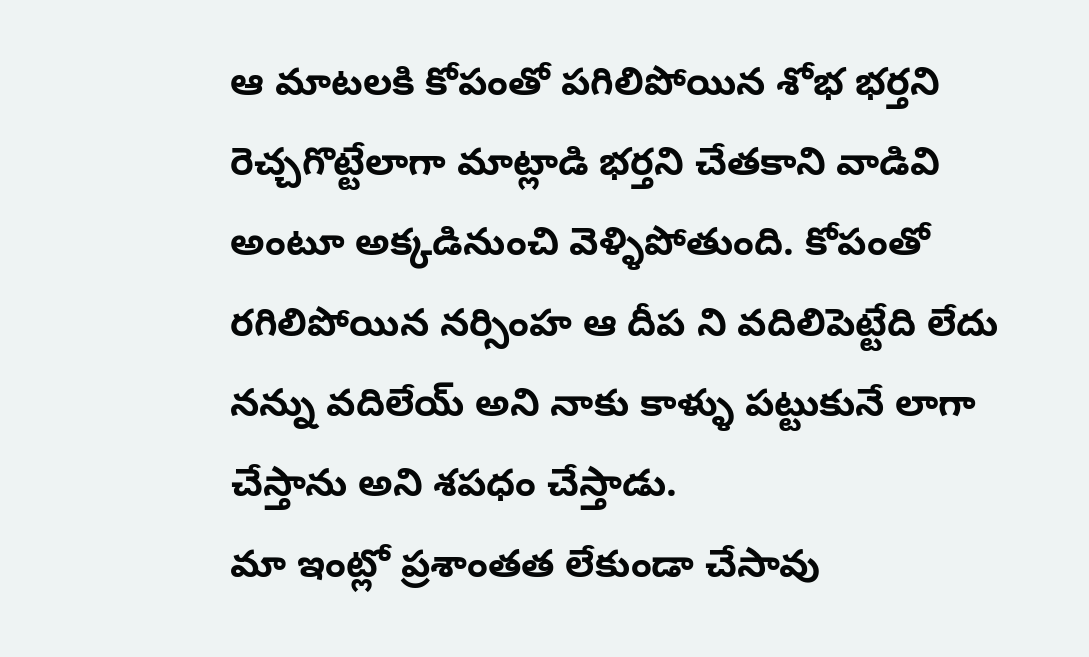ఆ మాటలకి కోపంతో పగిలిపోయిన శోభ భర్తని రెచ్చగొట్టేలాగా మాట్లాడి భర్తని చేతకాని వాడివి అంటూ అక్కడినుంచి వెళ్ళిపోతుంది. కోపంతో రగిలిపోయిన నర్సింహ ఆ దీప ని వదిలిపెట్టేది లేదు నన్ను వదిలేయ్ అని నాకు కాళ్ళు పట్టుకునే లాగా చేస్తాను అని శపధం చేస్తాడు.
మా ఇంట్లో ప్రశాంతత లేకుండా చేసావు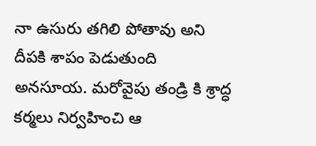నా ఉసురు తగిలి పోతావు అని దీపకి శాపం పెడుతుంది అనసూయ. మరోవైపు తండ్రి కి శ్రాద్ధ కర్మలు నిర్వహించి ఆ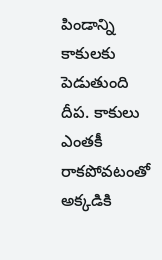పిండాన్ని కాకులకు పెడుతుంది దీప. కాకులు ఎంతకీ రాకపోవటంతో అక్కడికి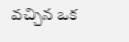వచ్చిన ఒక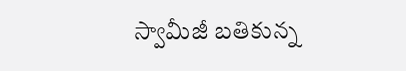స్వామీజీ బతికున్న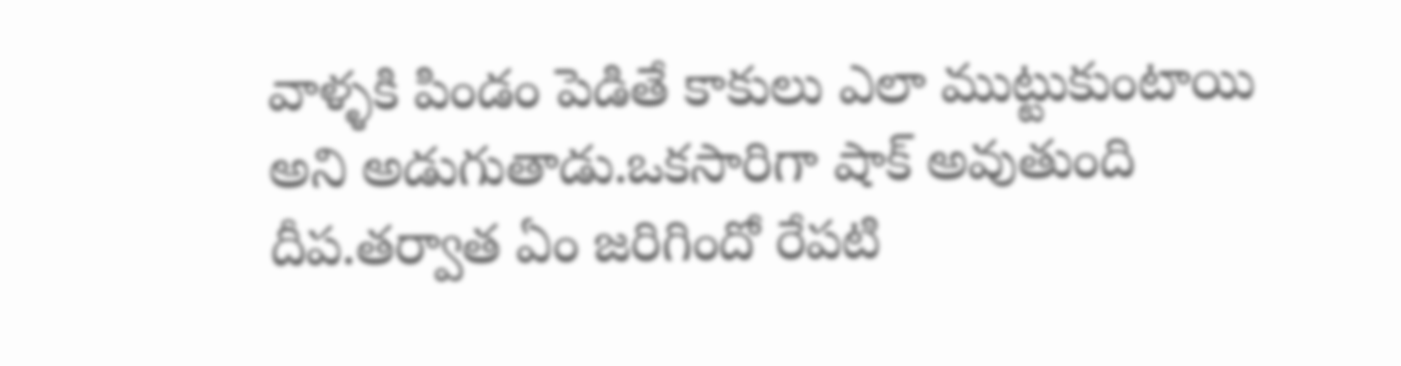వాళ్ళకి పిండం పెడితే కాకులు ఎలా ముట్టుకుంటాయి అని అడుగుతాడు.ఒకసారిగా షాక్ అవుతుంది దీప.తర్వాత ఏం జరిగిందో రేపటి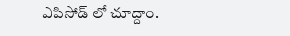ఎపిసోడ్ లో చూద్దాం.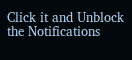Click it and Unblock the Notifications